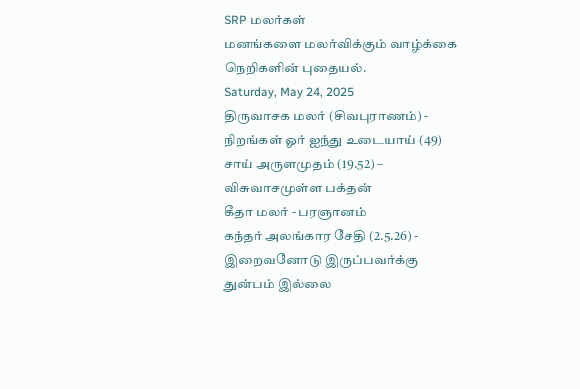SRP மலர்கள்
மனங்களை மலர்விக்கும் வாழ்க்கை நெறிகளின் புதையல்.
Saturday, May 24, 2025
திருவாசக மலர் (சிவபுராணம்) - நிறங்கள் ஓர் ஐந்து உடையாய் (49)
சாய் அருளமுதம் (19.52) – விசுவாசமுள்ள பக்தன்
கீதா மலர் - பரஞானம்
கந்தர் அலங்கார சேதி (2.5.26) - இறைவனோடு இருப்பவர்க்கு துன்பம் இல்லை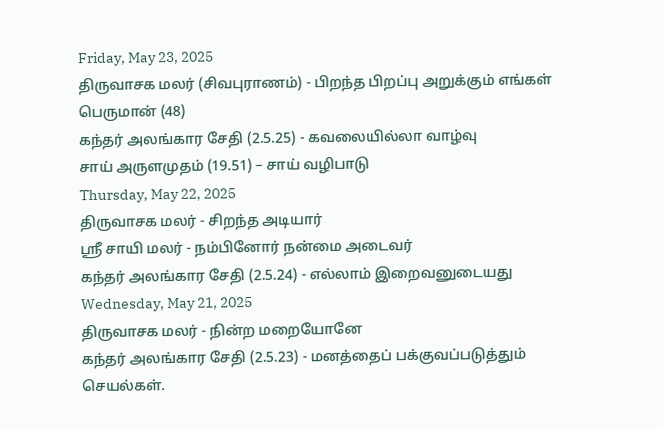Friday, May 23, 2025
திருவாசக மலர் (சிவபுராணம்) - பிறந்த பிறப்பு அறுக்கும் எங்கள் பெருமான் (48)
கந்தர் அலங்கார சேதி (2.5.25) - கவலையில்லா வாழ்வு
சாய் அருளமுதம் (19.51) – சாய் வழிபாடு
Thursday, May 22, 2025
திருவாசக மலர் - சிறந்த அடியார்
ஸ்ரீ சாயி மலர் - நம்பினோர் நன்மை அடைவர்
கந்தர் அலங்கார சேதி (2.5.24) - எல்லாம் இறைவனுடையது
Wednesday, May 21, 2025
திருவாசக மலர் - நின்ற மறையோனே
கந்தர் அலங்கார சேதி (2.5.23) - மனத்தைப் பக்குவப்படுத்தும் செயல்கள்.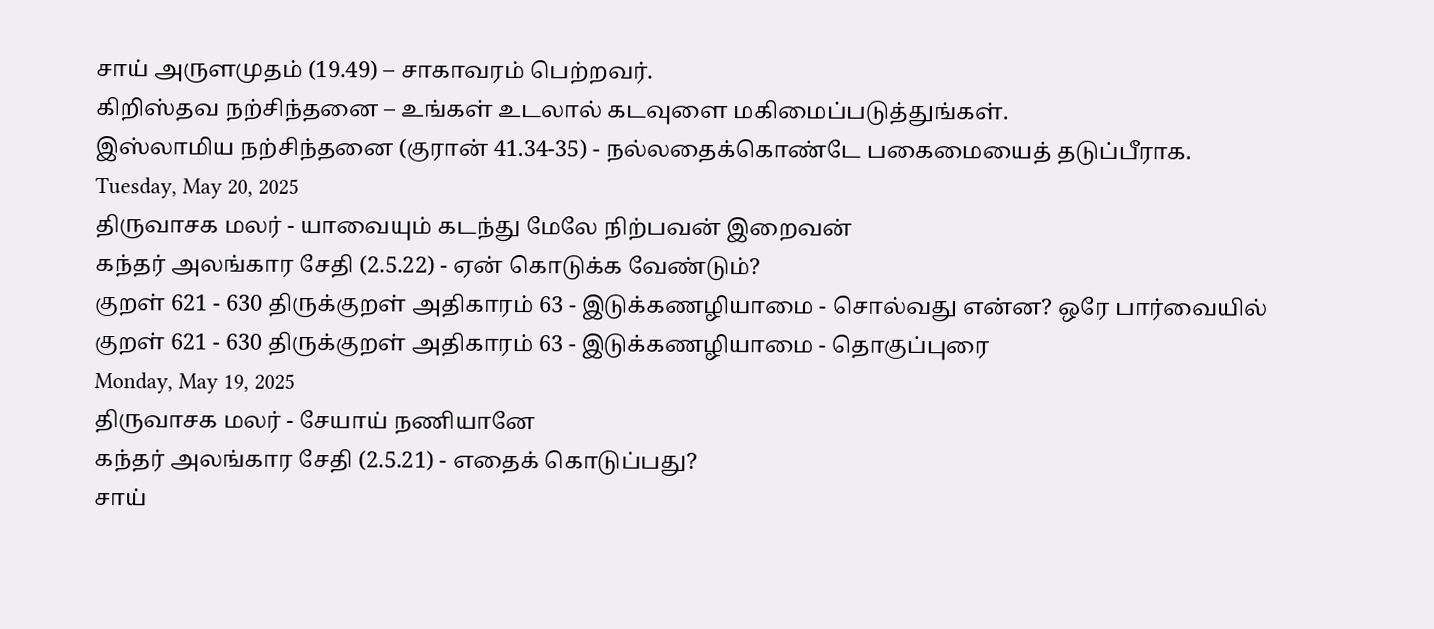சாய் அருளமுதம் (19.49) – சாகாவரம் பெற்றவர்.
கிறிஸ்தவ நற்சிந்தனை – உங்கள் உடலால் கடவுளை மகிமைப்படுத்துங்கள்.
இஸ்லாமிய நற்சிந்தனை (குரான் 41.34-35) - நல்லதைக்கொண்டே பகைமையைத் தடுப்பீராக.
Tuesday, May 20, 2025
திருவாசக மலர் - யாவையும் கடந்து மேலே நிற்பவன் இறைவன்
கந்தர் அலங்கார சேதி (2.5.22) - ஏன் கொடுக்க வேண்டும்?
குறள் 621 - 630 திருக்குறள் அதிகாரம் 63 - இடுக்கணழியாமை - சொல்வது என்ன? ஒரே பார்வையில்
குறள் 621 - 630 திருக்குறள் அதிகாரம் 63 - இடுக்கணழியாமை - தொகுப்புரை
Monday, May 19, 2025
திருவாசக மலர் - சேயாய் நணியானே
கந்தர் அலங்கார சேதி (2.5.21) - எதைக் கொடுப்பது?
சாய்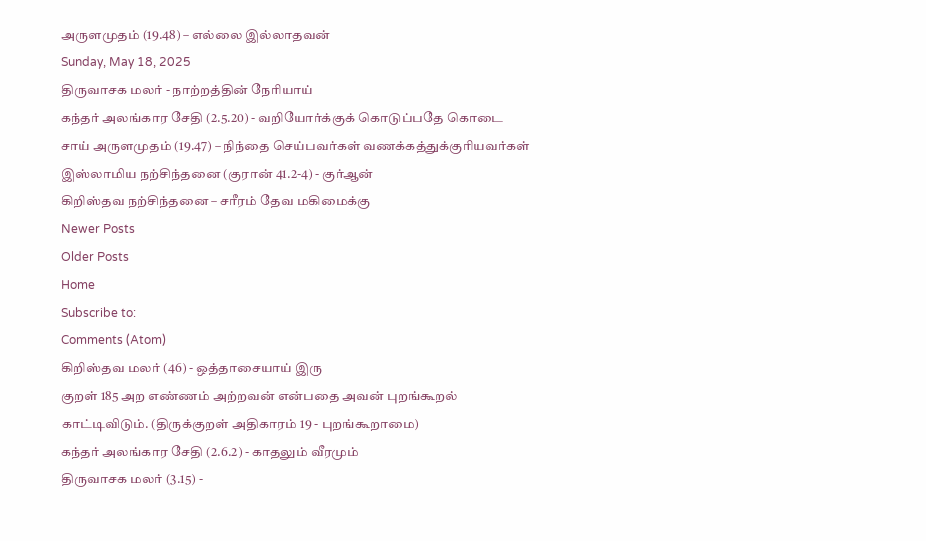அருளமுதம் (19.48) – எல்லை இல்லாதவன்
Sunday, May 18, 2025
திருவாசக மலர் - நாற்றத்தின் நேரியாய்
கந்தர் அலங்கார சேதி (2.5.20) - வறியோர்க்குக் கொடுப்பதே கொடை
சாய் அருளமுதம் (19.47) – நிந்தை செய்பவர்கள் வணக்கத்துக்குரியவர்கள்
இஸ்லாமிய நற்சிந்தனை (குரான் 41.2-4) - குர்ஆன்
கிறிஸ்தவ நற்சிந்தனை – சரீரம் தேவ மகிமைக்கு
Newer Posts
Older Posts
Home
Subscribe to:
Comments (Atom)
கிறிஸ்தவ மலர் (46) - ஒத்தாசையாய் இரு
குறள் 185 அற எண்ணம் அற்றவன் என்பதை அவன் புறங்கூறல் காட்டிவிடும். (திருக்குறள் அதிகாரம் 19 - புறங்கூறாமை)
கந்தர் அலங்கார சேதி (2.6.2) - காதலும் வீரமும்
திருவாசக மலர் (3.15) -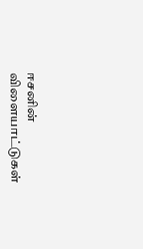ஈசனின் விளையாட்டுகள்